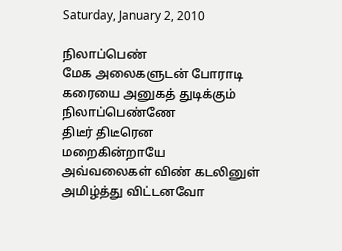Saturday, January 2, 2010

நிலாப்பெண்
மேக அலைகளுடன் போராடி
கரையை அனுகத் துடிக்கும்
நிலாப்பெண்ணே
திடீர் திடீரென
மறைகின்றாயே
அவ்வலைகள் விண் கடலினுள்
அமிழ்த்து விட்டனவோ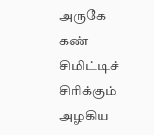அருகே கண் சிமிட்டிச் சிரிக்கும்
அழகிய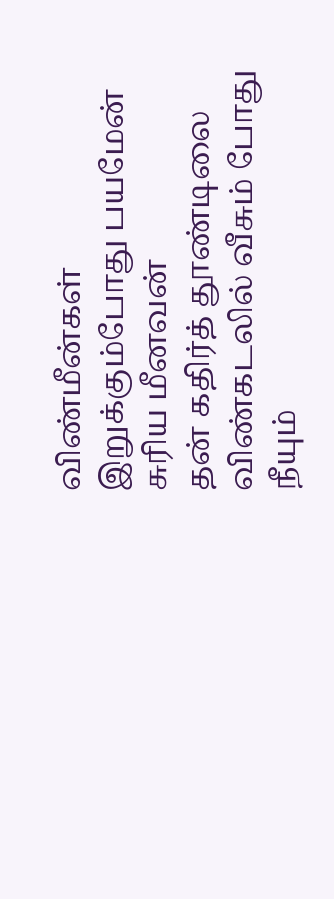விண்மீன்கள்
இறுக்கும்போது பயமேன்
சுரிய மீனவன்
தன் கதிர்த் தூண்டிலை
விண்கடலில் வீசும் போது
நீயும்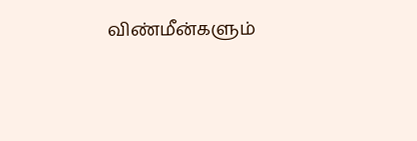விண்மீன்களும்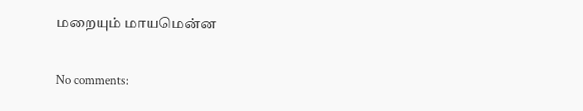மறையும் மாயமென்ன

No comments: